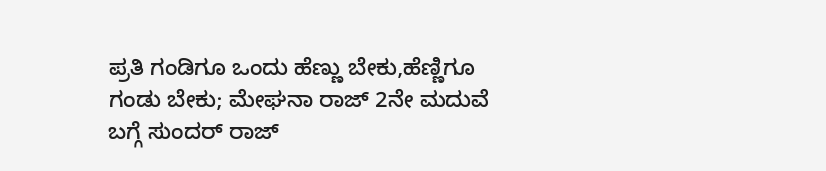ಪ್ರತಿ ಗಂಡಿಗೂ ಒಂದು ಹೆಣ್ಣು ಬೇಕು,ಹೆಣ್ಣಿಗೂ ಗಂಡು ಬೇಕು; ಮೇಘನಾ ರಾಜ್ 2ನೇ ಮದುವೆ ಬಗ್ಗೆ ಸುಂದರ್ ರಾಜ್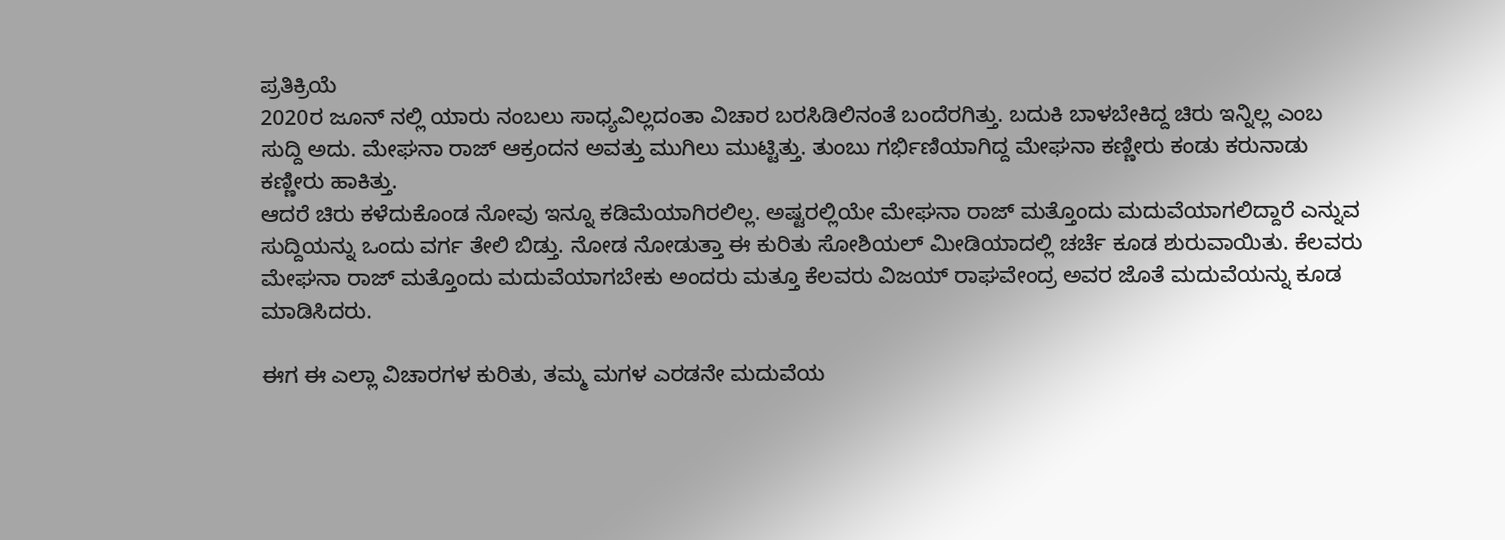ಪ್ರತಿಕ್ರಿಯೆ
2020ರ ಜೂನ್ ನಲ್ಲಿ ಯಾರು ನಂಬಲು ಸಾಧ್ಯವಿಲ್ಲದಂತಾ ವಿಚಾರ ಬರಸಿಡಿಲಿನಂತೆ ಬಂದೆರಗಿತ್ತು. ಬದುಕಿ ಬಾಳಬೇಕಿದ್ದ ಚಿರು ಇನ್ನಿಲ್ಲ ಎಂಬ ಸುದ್ದಿ ಅದು. ಮೇಘನಾ ರಾಜ್ ಆಕ್ರಂದನ ಅವತ್ತು ಮುಗಿಲು ಮುಟ್ಟಿತ್ತು. ತುಂಬು ಗರ್ಭಿಣಿಯಾಗಿದ್ದ ಮೇಘನಾ ಕಣ್ಣೀರು ಕಂಡು ಕರುನಾಡು ಕಣ್ಣೀರು ಹಾಕಿತ್ತು.
ಆದರೆ ಚಿರು ಕಳೆದುಕೊಂಡ ನೋವು ಇನ್ನೂ ಕಡಿಮೆಯಾಗಿರಲಿಲ್ಲ. ಅಷ್ಟರಲ್ಲಿಯೇ ಮೇಘನಾ ರಾಜ್ ಮತ್ತೊಂದು ಮದುವೆಯಾಗಲಿದ್ದಾರೆ ಎನ್ನುವ ಸುದ್ದಿಯನ್ನು ಒಂದು ವರ್ಗ ತೇಲಿ ಬಿಡ್ತು. ನೋಡ ನೋಡುತ್ತಾ ಈ ಕುರಿತು ಸೋಶಿಯಲ್ ಮೀಡಿಯಾದಲ್ಲಿ ಚರ್ಚೆ ಕೂಡ ಶುರುವಾಯಿತು. ಕೆಲವರು ಮೇಘನಾ ರಾಜ್ ಮತ್ತೊಂದು ಮದುವೆಯಾಗಬೇಕು ಅಂದರು ಮತ್ತೂ ಕೆಲವರು ವಿಜಯ್ ರಾಘವೇಂದ್ರ ಅವರ ಜೊತೆ ಮದುವೆಯನ್ನು ಕೂಡ ಮಾಡಿಸಿದರು.

ಈಗ ಈ ಎಲ್ಲಾ ವಿಚಾರಗಳ ಕುರಿತು, ತಮ್ಮ ಮಗಳ ಎರಡನೇ ಮದುವೆಯ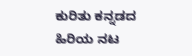ಕುರಿತು ಕನ್ನಡದ ಹಿರಿಯ ನಟ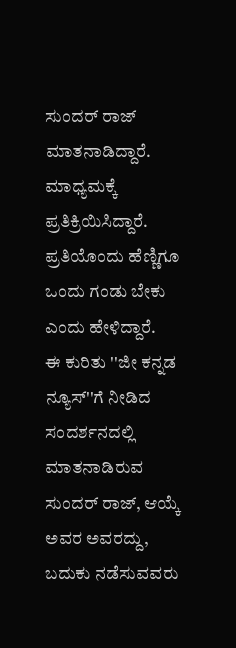ಸುಂದರ್ ರಾಜ್ ಮಾತನಾಡಿದ್ದಾರೆ. ಮಾಧ್ಯಮಕ್ಕೆ ಪ್ರತಿಕ್ರಿಯಿಸಿದ್ದಾರೆ. ಪ್ರತಿಯೊಂದು ಹೆಣ್ಣಿಗೂ ಒಂದು ಗಂಡು ಬೇಕು ಎಂದು ಹೇಳಿದ್ದಾರೆ.
ಈ ಕುರಿತು ''ಜೀ ಕನ್ನಡ ನ್ಯೂಸ್''ಗೆ ನೀಡಿದ ಸಂದರ್ಶನದಲ್ಲಿ ಮಾತನಾಡಿರುವ ಸುಂದರ್ ರಾಜ್, ಆಯ್ಕೆ ಅವರ ಅವರದ್ದು, ಬದುಕು ನಡೆಸುವವರು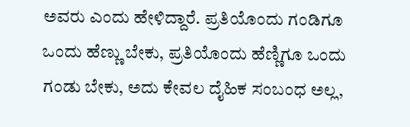ಅವರು ಎಂದು ಹೇಳಿದ್ದಾರೆ. ಪ್ರತಿಯೊಂದು ಗಂಡಿಗೂ ಒಂದು ಹೆಣ್ಣು ಬೇಕು, ಪ್ರತಿಯೊಂದು ಹೆಣ್ಣಿಗೂ ಒಂದು ಗಂಡು ಬೇಕು, ಅದು ಕೇವಲ ದೈಹಿಕ ಸಂಬಂಧ ಅಲ್ಲ,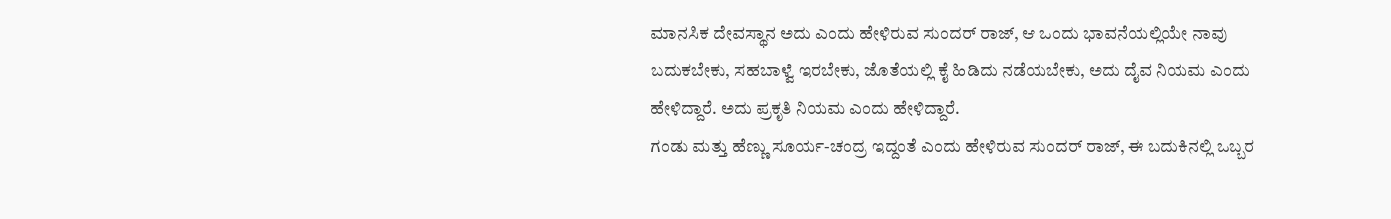ಮಾನಸಿಕ ದೇವಸ್ಥಾನ ಅದು ಎಂದು ಹೇಳಿರುವ ಸುಂದರ್ ರಾಜ್, ಆ ಒಂದು ಭಾವನೆಯಲ್ಲಿಯೇ ನಾವು ಬದುಕಬೇಕು, ಸಹಬಾಳ್ವೆ ಇರಬೇಕು, ಜೊತೆಯಲ್ಲಿ ಕೈ ಹಿಡಿದು ನಡೆಯಬೇಕು, ಅದು ದೈವ ನಿಯಮ ಎಂದು ಹೇಳಿದ್ದಾರೆ. ಅದು ಪ್ರಕೃತಿ ನಿಯಮ ಎಂದು ಹೇಳಿದ್ದಾರೆ.
ಗಂಡು ಮತ್ತು ಹೆಣ್ಣು ಸೂರ್ಯ-ಚಂದ್ರ ಇದ್ದಂತೆ ಎಂದು ಹೇಳಿರುವ ಸುಂದರ್ ರಾಜ್, ಈ ಬದುಕಿನಲ್ಲಿ ಒಬ್ಬರ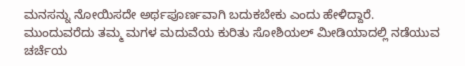ಮನಸನ್ನು ನೋಯಿಸದೇ ಅರ್ಥಪೂರ್ಣವಾಗಿ ಬದುಕಬೇಕು ಎಂದು ಹೇಳಿದ್ದಾರೆ. ಮುಂದುವರೆದು ತಮ್ಮ ಮಗಳ ಮದುವೆಯ ಕುರಿತು ಸೋಶಿಯಲ್ ಮೀಡಿಯಾದಲ್ಲಿ ನಡೆಯುವ ಚರ್ಚೆಯ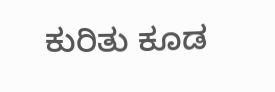ಕುರಿತು ಕೂಡ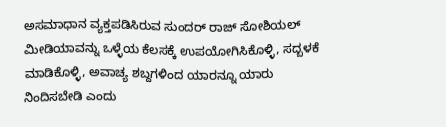ಅಸಮಾಧಾನ ವ್ಯಕ್ತಪಡಿಸಿರುವ ಸುಂದರ್ ರಾಜ್ ಸೋಶಿಯಲ್ ಮೀಡಿಯಾವನ್ನು ಒಳ್ಳೆಯ ಕೆಲಸಕ್ಕೆ ಉಪಯೋಗಿಸಿಕೊಳ್ಳಿ, ಸದ್ಬಳಕೆ ಮಾಡಿಕೊಳ್ಳಿ, ಅವಾಚ್ಯ ಶಬ್ದಗಳಿಂದ ಯಾರನ್ನೂ ಯಾರು ನಿಂದಿಸಬೇಡಿ ಎಂದು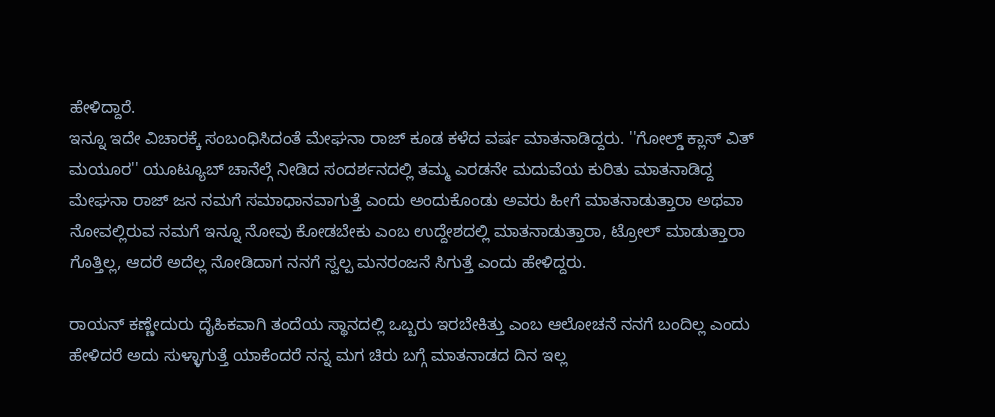ಹೇಳಿದ್ದಾರೆ.
ಇನ್ನೂ ಇದೇ ವಿಚಾರಕ್ಕೆ ಸಂಬಂಧಿಸಿದಂತೆ ಮೇಘನಾ ರಾಜ್ ಕೂಡ ಕಳೆದ ವರ್ಷ ಮಾತನಾಡಿದ್ದರು. ''ಗೋಲ್ಡ್ ಕ್ಲಾಸ್ ವಿತ್ ಮಯೂರ'' ಯೂಟ್ಯೂಬ್ ಚಾನೆಲ್ಗೆ ನೀಡಿದ ಸಂದರ್ಶನದಲ್ಲಿ ತಮ್ಮ ಎರಡನೇ ಮದುವೆಯ ಕುರಿತು ಮಾತನಾಡಿದ್ದ ಮೇಘನಾ ರಾಜ್ ಜನ ನಮಗೆ ಸಮಾಧಾನವಾಗುತ್ತೆ ಎಂದು ಅಂದುಕೊಂಡು ಅವರು ಹೀಗೆ ಮಾತನಾಡುತ್ತಾರಾ ಅಥವಾ ನೋವಲ್ಲಿರುವ ನಮಗೆ ಇನ್ನೂ ನೋವು ಕೋಡಬೇಕು ಎಂಬ ಉದ್ದೇಶದಲ್ಲಿ ಮಾತನಾಡುತ್ತಾರಾ, ಟ್ರೋಲ್ ಮಾಡುತ್ತಾರಾ ಗೊತ್ತಿಲ್ಲ, ಆದರೆ ಅದೆಲ್ಲ ನೋಡಿದಾಗ ನನಗೆ ಸ್ವಲ್ಪ ಮನರಂಜನೆ ಸಿಗುತ್ತೆ ಎಂದು ಹೇಳಿದ್ದರು.

ರಾಯನ್ ಕಣ್ಣೇದುರು ದೈಹಿಕವಾಗಿ ತಂದೆಯ ಸ್ಥಾನದಲ್ಲಿ ಒಬ್ಬರು ಇರಬೇಕಿತ್ತು ಎಂಬ ಆಲೋಚನೆ ನನಗೆ ಬಂದಿಲ್ಲ ಎಂದು ಹೇಳಿದರೆ ಅದು ಸುಳ್ಳಾಗುತ್ತೆ ಯಾಕೆಂದರೆ ನನ್ನ ಮಗ ಚಿರು ಬಗ್ಗೆ ಮಾತನಾಡದ ದಿನ ಇಲ್ಲ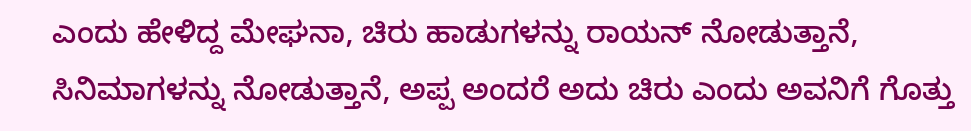ಎಂದು ಹೇಳಿದ್ದ ಮೇಘನಾ, ಚಿರು ಹಾಡುಗಳನ್ನು ರಾಯನ್ ನೋಡುತ್ತಾನೆ, ಸಿನಿಮಾಗಳನ್ನು ನೋಡುತ್ತಾನೆ, ಅಪ್ಪ ಅಂದರೆ ಅದು ಚಿರು ಎಂದು ಅವನಿಗೆ ಗೊತ್ತು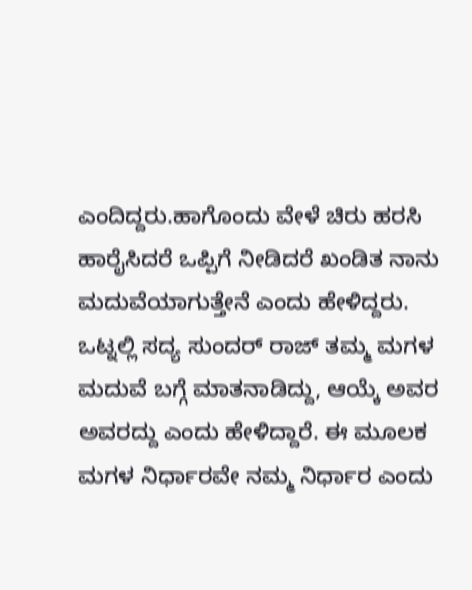ಎಂದಿದ್ದರು.ಹಾಗೊಂದು ವೇಳೆ ಚಿರು ಹರಸಿ ಹಾರೈಸಿದರೆ ಒಪ್ಪಿಗೆ ನೀಡಿದರೆ ಖಂಡಿತ ನಾನು ಮದುವೆಯಾಗುತ್ತೇನೆ ಎಂದು ಹೇಳಿದ್ದರು.
ಒಟ್ನಲ್ಲಿ ಸದ್ಯ ಸುಂದರ್ ರಾಜ್ ತಮ್ಮ ಮಗಳ ಮದುವೆ ಬಗ್ಗೆ ಮಾತನಾಡಿದ್ದು, ಆಯ್ಕೆ ಅವರ ಅವರದ್ದು ಎಂದು ಹೇಳಿದ್ದಾರೆ. ಈ ಮೂಲಕ ಮಗಳ ನಿರ್ಧಾರವೇ ನಮ್ಮ ನಿರ್ಧಾರ ಎಂದು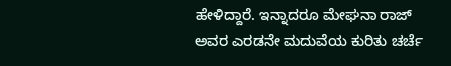ಹೇಳಿದ್ದಾರೆ. ಇನ್ನಾದರೂ ಮೇಘನಾ ರಾಜ್ ಅವರ ಎರಡನೇ ಮದುವೆಯ ಕುರಿತು ಚರ್ಚೆ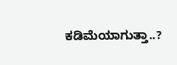ಕಡಿಮೆಯಾಗುತ್ತಾ..?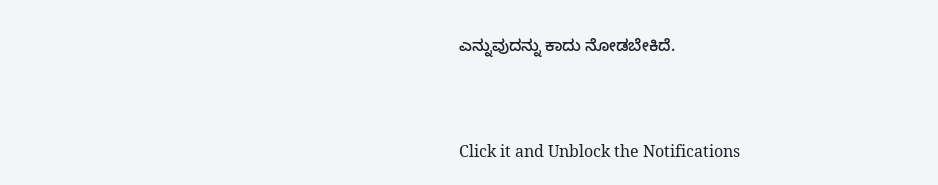ಎನ್ನುವುದನ್ನು ಕಾದು ನೋಡಬೇಕಿದೆ.


Click it and Unblock the Notifications